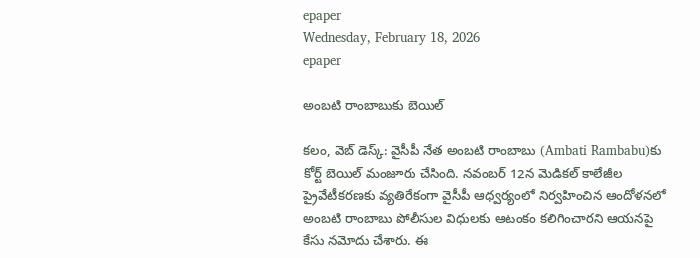epaper
Wednesday, February 18, 2026
epaper

అంబ‌టి రాంబాబుకు బెయిల్‌

క‌లం, వెబ్ డెస్క్‌: వైసీపీ నేత అంబ‌టి రాంబాబు (Ambati Rambabu)కు కోర్ట్ బెయిల్ మంజూరు చేసింది. న‌వంబ‌ర్ 12న మెడిక‌ల్ కాలేజీల ప్రైవేటీక‌ర‌ణ‌కు వ్య‌తిరేకంగా వైసీపీ ఆధ్వ‌ర్యంలో నిర్వ‌హించిన ఆందోళ‌న‌లో అంబ‌టి రాంబాబు పోలీసుల విధుల‌కు ఆటంకం క‌లిగించార‌ని ఆయ‌న‌పై కేసు న‌మోదు చేశారు. ఈ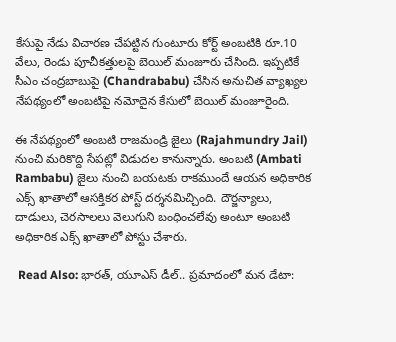కేసుపై నేడు విచార‌ణ చేప‌ట్టిన గుంటూరు కోర్ట్ అంబ‌టికి రూ.10 వేలు, రెండు పూచీక‌త్తుల‌పై బెయిల్ మంజూరు చేసింది. ఇప్పటికే సీఎం చంద్రబాబుపై (Chandrababu) చేసిన అనుచిత వ్యాఖ్యల నేపథ్యంలో అంబటిపై నమోదైన కేసులో బెయిల్ మంజూరైంది.

ఈ నేపథ్యంలో అంబటి రాజమండ్రి జైలు (Rajahmundry Jail) నుంచి మరికొద్ది సేపట్లో విడుదల కానున్నారు. అంబటి (Ambati Rambabu) జైలు నుంచి బయటకు రాకముందే ఆయన అధికారిక ఎక్స్ ఖాతాలో ఆసక్తికర పోస్ట్ దర్శనమిచ్చింది. దౌర్జన్యాలు, దాడులు, చెరసాలలు వెలుగుని బంధించలేవు అంటూ అంబటి అధికారిక ఎక్స్ ఖాతాలో పోస్టు చేశారు.

 Read Also: భారత్, యూఎస్ డీల్.. ప్రమాదంలో మన డేటా: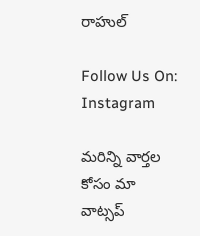రాహుల్

Follow Us On: Instagram

మ‌రిన్ని వార్త‌ల కోసం మా వాట్స‌ప్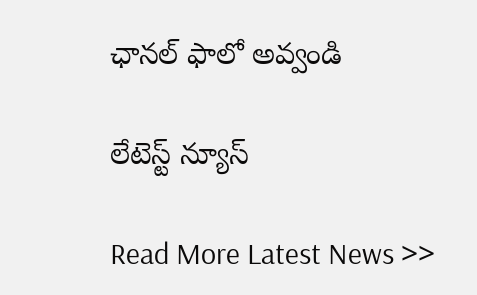ఛాన‌ల్ ఫాలో అవ్వండి

లేటెస్ట్ న్యూస్‌

Read More Latest News >>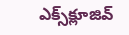ఎక్స్‌క్లూజివ్‌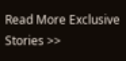Read More Exclusive Stories >>